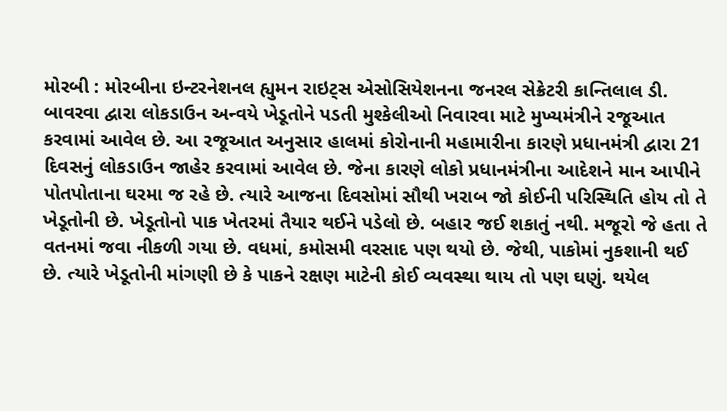મોરબી : મોરબીના ઇન્ટરનેશનલ હ્યુમન રાઇટ્સ એસોસિયેશનના જનરલ સેક્રેટરી કાન્તિલાલ ડી. બાવરવા દ્વારા લોકડાઉન અન્વયે ખેડૂતોને પડતી મુશ્કેલીઓ નિવારવા માટે મુખ્યમંત્રીને રજૂઆત કરવામાં આવેલ છે. આ રજૂઆત અનુસાર હાલમાં કોરોનાની મહામારીના કારણે પ્રધાનમંત્રી દ્વારા 21 દિવસનું લોકડાઉન જાહેર કરવામાં આવેલ છે. જેના કારણે લોકો પ્રધાનમંત્રીના આદેશને માન આપીને પોતપોતાના ઘરમા જ રહે છે. ત્યારે આજના દિવસોમાં સૌથી ખરાબ જો કોઈની પરિસ્થિતિ હોય તો તે ખેડૂતોની છે. ખેડૂતોનો પાક ખેતરમાં તૈયાર થઈને પડેલો છે. બહાર જઈ શકાતું નથી. મજૂરો જે હતા તે વતનમાં જવા નીકળી ગયા છે. વધમાં, કમોસમી વરસાદ પણ થયો છે. જેથી, પાકોમાં નુકશાની થઈ છે. ત્યારે ખેડૂતોની માંગણી છે કે પાકને રક્ષણ માટેની કોઈ વ્યવસ્થા થાય તો પણ ઘણું. થયેલ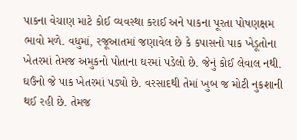પાકના વેચાણ માટે કોઈ વ્યવસ્થા કરાઈ અને પાકના પૂરતા પોષણક્ષમ ભાવો મળે. વધુમાં, રજૂઆતમાં જણાવેલ છે કે કપાસનો પાક ખેડૂતોના ખેતરમાં તેમજ અમુકનો પોતાના ઘરમાં પડેલો છે. જેનું કોઈ લેવાલ નથી. ઘઉંનો જે પાક ખેતરમાં પડ્યો છે. વરસાદથી તેમાં ખુબ જ મોટી નુકશાની થઈ રહી છે. તેમજ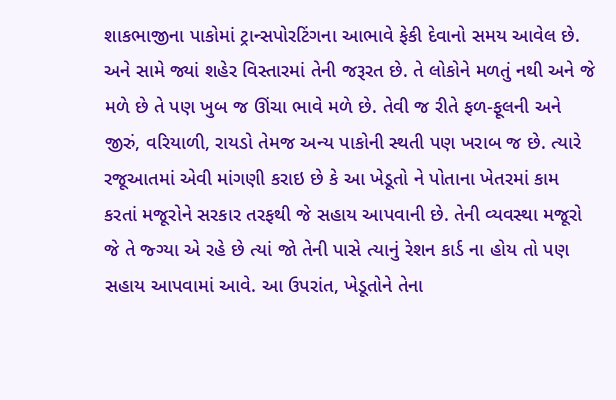શાકભાજીના પાકોમાં ટ્રાન્સપોરટિંગના આભાવે ફેકી દેવાનો સમય આવેલ છે. અને સામે જ્યાં શહેર વિસ્તારમાં તેની જરૂરત છે. તે લોકોને મળતું નથી અને જે મળે છે તે પણ ખુબ જ ઊંચા ભાવે મળે છે. તેવી જ રીતે ફળ-ફૂલની અને જીરું, વરિયાળી, રાયડો તેમજ અન્ય પાકોની સ્થતી પણ ખરાબ જ છે. ત્યારે રજૂઆતમાં એવી માંગણી કરાઇ છે કે આ ખેડૂતો ને પોતાના ખેતરમાં કામ કરતાં મજૂરોને સરકાર તરફથી જે સહાય આપવાની છે. તેની વ્યવસ્થા મજૂરો જે તે જ્ગ્યા એ રહે છે ત્યાં જો તેની પાસે ત્યાનું રેશન કાર્ડ ના હોય તો પણ સહાય આપવામાં આવે. આ ઉપરાંત, ખેડૂતોને તેના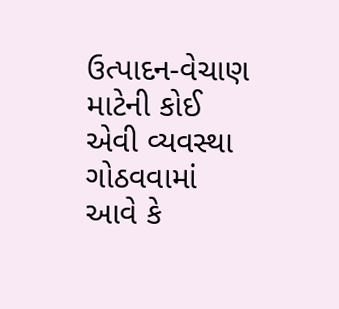ઉત્પાદન-વેચાણ માટેની કોઈ એવી વ્યવસ્થા ગોઠવવામાં આવે કે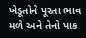ખેડૂતોને પૂરતા ભાવ મળે અને તેનો પાક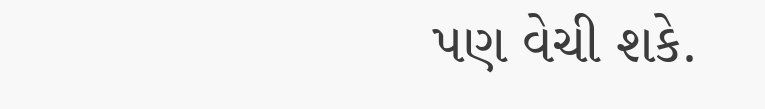પણ વેચી શકે.